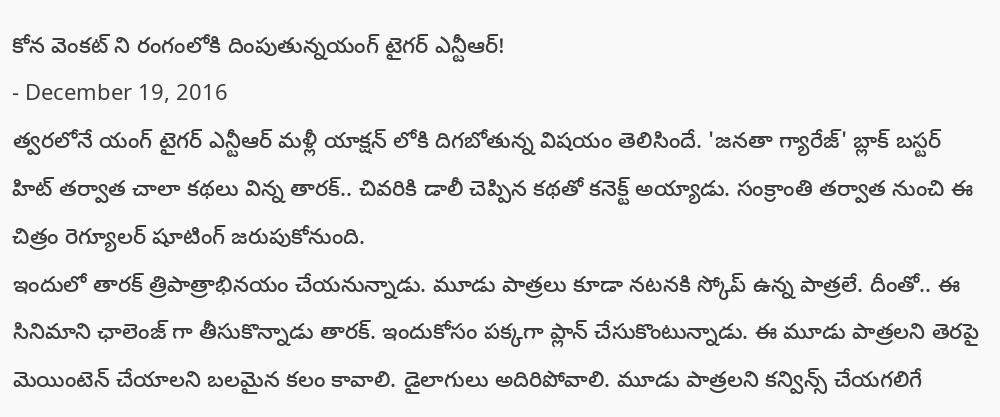కోన వెంకట్ ని రంగంలోకి దింపుతున్నయంగ్ టైగర్ ఎన్టీఆర్!
- December 19, 2016
త్వరలోనే యంగ్ టైగర్ ఎన్టీఆర్ మళ్లీ యాక్షన్ లోకి దిగబోతున్న విషయం తెలిసిందే. 'జనతా గ్యారేజ్' బ్లాక్ బస్టర్ హిట్ తర్వాత చాలా కథలు విన్న తారక్.. చివరికి డాలీ చెప్పిన కథతో కనెక్ట్ అయ్యాడు. సంక్రాంతి తర్వాత నుంచి ఈ చిత్రం రెగ్యూలర్ షూటింగ్ జరుపుకోనుంది.
ఇందులో తారక్ త్రిపాత్రాభినయం చేయనున్నాడు. మూడు పాత్రలు కూడా నటనకి స్కోప్ ఉన్న పాత్రలే. దీంతో.. ఈ సినిమాని ఛాలెంజ్ గా తీసుకొన్నాడు తారక్. ఇందుకోసం పక్కగా ప్లాన్ చేసుకొంటున్నాడు. ఈ మూడు పాత్రలని తెరపై మెయింటెన్ చేయాలని బలమైన కలం కావాలి. డైలాగులు అదిరిపోవాలి. మూడు పాత్రలని కన్విన్స్ చేయగలిగే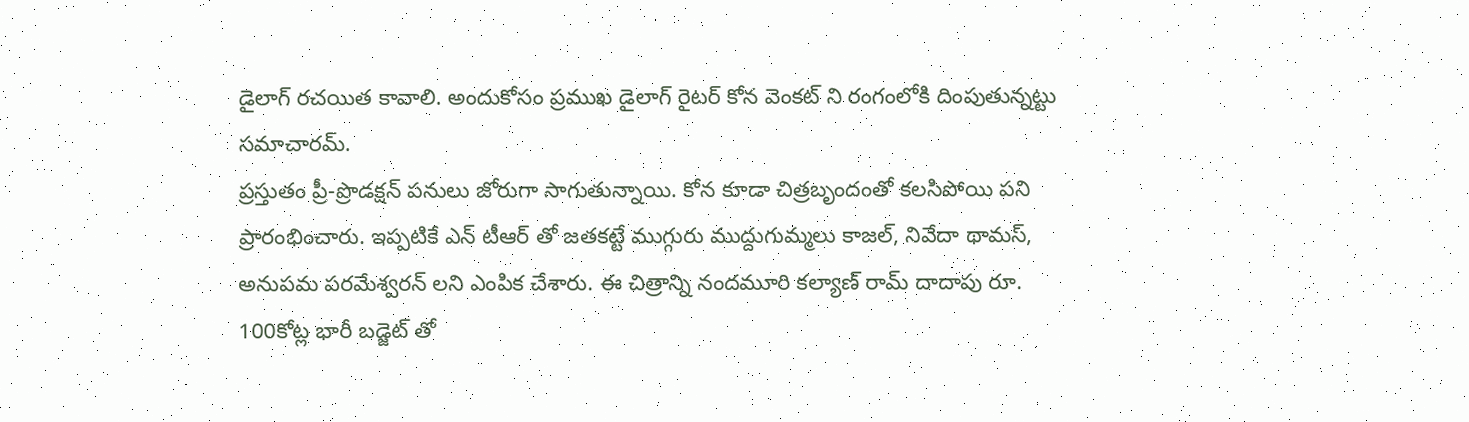డైలాగ్ రచయిత కావాలి. అందుకోసం ప్రముఖ డైలాగ్ రైటర్ కోన వెంకట్ ని రంగంలోకి దింపుతున్నట్టు సమాచారమ్.
ప్రస్తుతం ప్రీ-ప్రొడక్షన్ పనులు జోరుగా సాగుతున్నాయి. కోన కూడా చిత్రబృందంతో కలసిపోయి పని ప్రారంభించారు. ఇప్పటికే ఎన్ టీఆర్ తో జతకట్టే ముగ్గురు ముద్దుగుమ్మలు కాజల్, నివేదా థామస్, అనుపమ పరమేశ్వరన్ లని ఎంపిక చేశారు. ఈ చిత్రాన్ని నందమూరి కల్యాణ్ రామ్ దాదాపు రూ. 100కోట్ల భారీ బడ్జెట్ తో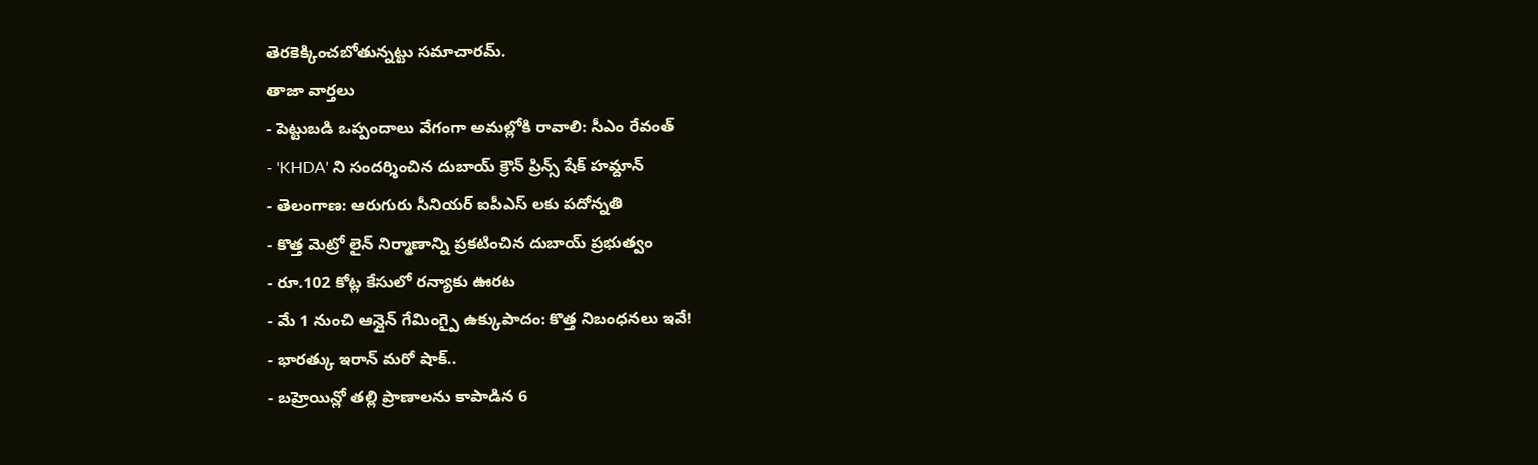తెరకెక్కించబోతున్నట్టు సమాచారమ్.
తాజా వార్తలు
- పెట్టుబడి ఒప్పందాలు వేగంగా అమల్లోకి రావాలి: సీఎం రేవంత్
- 'KHDA' ని సందర్శించిన దుబాయ్ క్రౌన్ ప్రిన్స్ షేక్ హమ్దాన్
- తెలంగాణ: ఆరుగురు సీనియర్ ఐపీఎస్ లకు పదోన్నతి
- కొత్త మెట్రో లైన్ నిర్మాణాన్ని ప్రకటించిన దుబాయ్ ప్రభుత్వం
- రూ.102 కోట్ల కేసులో రన్యాకు ఊరట
- మే 1 నుంచి ఆన్లైన్ గేమింగ్పై ఉక్కుపాదం: కొత్త నిబంధనలు ఇవే!
- భారత్కు ఇరాన్ మరో షాక్..
- బహ్రెయిన్లో తల్లి ప్రాణాలను కాపాడిన 6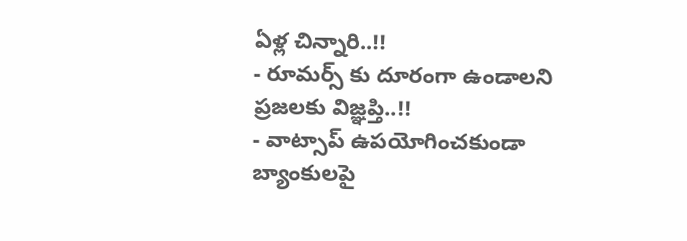ఏళ్ల చిన్నారి..!!
- రూమర్స్ కు దూరంగా ఉండాలని ప్రజలకు విజ్ఞప్తి..!!
- వాట్సాప్ ఉపయోగించకుండా బ్యాంకులపై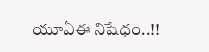యూఏఈ నిషేధం..!!